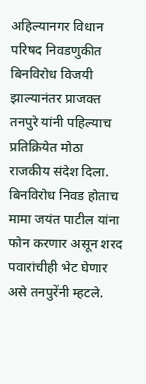अहिल्यानगर विधान परिषद निवडणुकीत बिनविरोध विजयी झाल्यानंतर प्राजक्त तनपुरे यांनी पहिल्याच प्रतिक्रियेत मोठा राजकीय संदेश दिला. बिनविरोध निवड होताच मामा जयंत पाटील यांना फोन करणार असून शरद पवारांचीही भेट घेणार असे तनपुरेंनी म्हटले.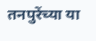तनपुरेंच्या या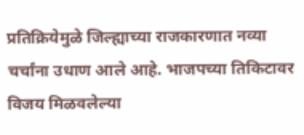प्रतिक्रियेमुळे जिल्ह्याच्या राजकारणात नव्या चर्चांना उधाण आले आहे. भाजपच्या तिकिटावर विजय मिळवलेल्या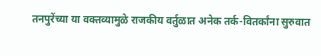तनपुरेंच्या या वक्तव्यामुळे राजकीय वर्तुळात अनेक तर्क-वितर्कांना सुरुवात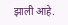झाली आहे.